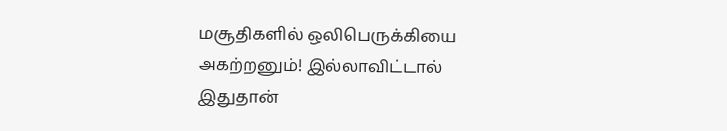மசூதிகளில் ஒலிபெருக்கியை அகற்றனும்! இல்லாவிட்டால் இதுதான்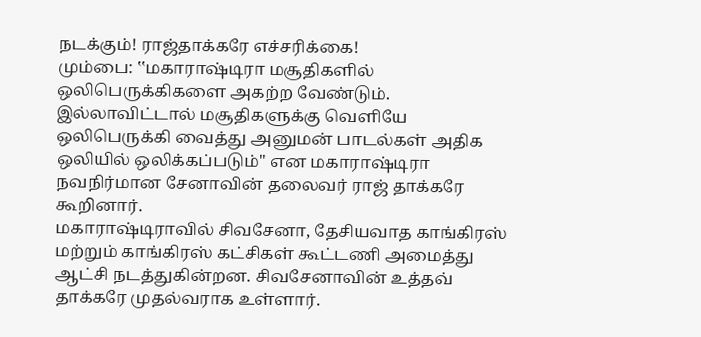நடக்கும்! ராஜ்தாக்கரே எச்சரிக்கை!
மும்பை: ‛‛மகாராஷ்டிரா மசூதிகளில் ஒலிபெருக்கிகளை அகற்ற வேண்டும். இல்லாவிட்டால் மசூதிகளுக்கு வெளியே ஒலிபெருக்கி வைத்து அனுமன் பாடல்கள் அதிக ஒலியில் ஒலிக்கப்படும்'' என மகாராஷ்டிரா நவநிர்மான சேனாவின் தலைவர் ராஜ் தாக்கரே கூறினார்.
மகாராஷ்டிராவில் சிவசேனா, தேசியவாத காங்கிரஸ் மற்றும் காங்கிரஸ் கட்சிகள் கூட்டணி அமைத்து ஆட்சி நடத்துகின்றன. சிவசேனாவின் உத்தவ் தாக்கரே முதல்வராக உள்ளார்.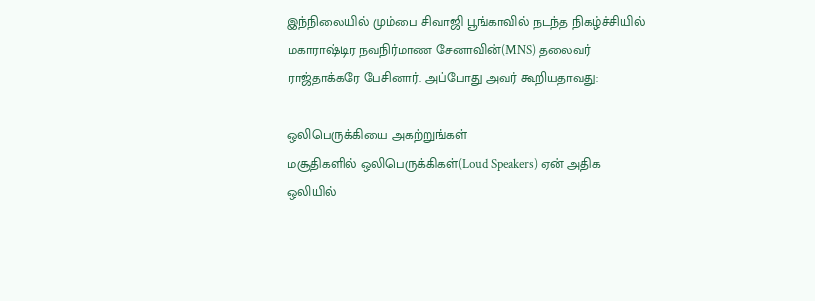இந்நிலையில் மும்பை சிவாஜி பூங்காவில் நடந்த நிகழ்ச்சியில் மகாராஷ்டிர நவநிர்மாண சேனாவின்(MNS) தலைவர் ராஜ்தாக்கரே பேசினார். அப்போது அவர் கூறியதாவது:

ஒலிபெருக்கியை அகற்றுங்கள்
மசூதிகளில் ஒலிபெருக்கிகள்(Loud Speakers) ஏன் அதிக ஒலியில்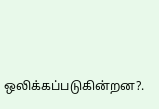ஒலிக்கப்படுகின்றன?.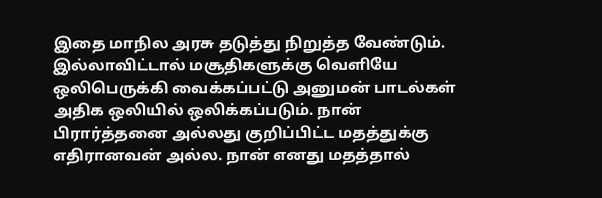இதை மாநில அரசு தடுத்து நிறுத்த வேண்டும். இல்லாவிட்டால் மசூதிகளுக்கு வெளியே ஒலிபெருக்கி வைக்கப்பட்டு அனுமன் பாடல்கள் அதிக ஒலியில் ஒலிக்கப்படும். நான் பிரார்த்தனை அல்லது குறிப்பிட்ட மதத்துக்கு எதிரானவன் அல்ல. நான் எனது மதத்தால்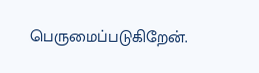பெருமைப்படுகிறேன்.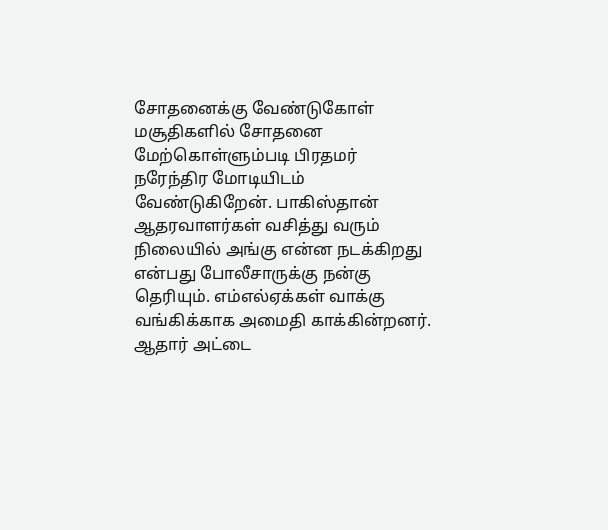சோதனைக்கு வேண்டுகோள்
மசூதிகளில் சோதனை மேற்கொள்ளும்படி பிரதமர் நரேந்திர மோடியிடம் வேண்டுகிறேன். பாகிஸ்தான் ஆதரவாளர்கள் வசித்து வரும் நிலையில் அங்கு என்ன நடக்கிறது என்பது போலீசாருக்கு நன்கு தெரியும். எம்எல்ஏக்கள் வாக்கு வங்கிக்காக அமைதி காக்கின்றனர். ஆதார் அட்டை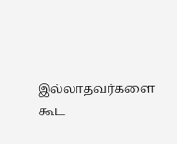இல்லாதவர்களை கூட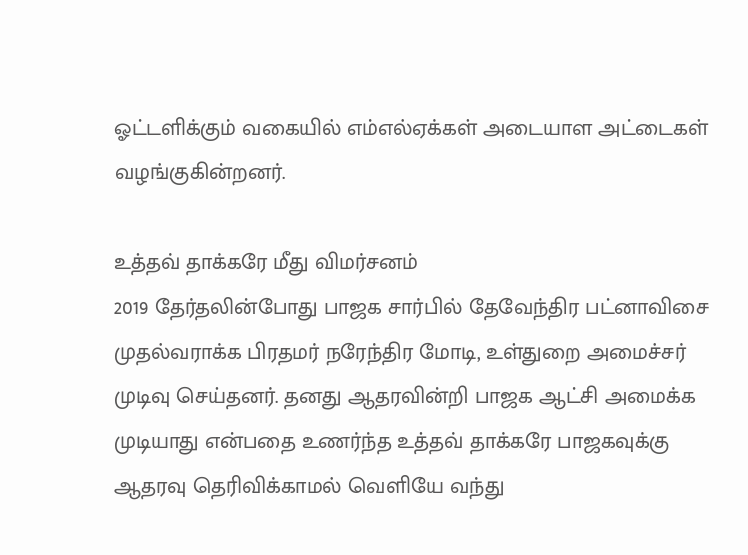ஓட்டளிக்கும் வகையில் எம்எல்ஏக்கள் அடையாள அட்டைகள் வழங்குகின்றனர்.

உத்தவ் தாக்கரே மீது விமர்சனம்
2019 தேர்தலின்போது பாஜக சார்பில் தேவேந்திர பட்னாவிசை முதல்வராக்க பிரதமர் நரேந்திர மோடி, உள்துறை அமைச்சர் முடிவு செய்தனர். தனது ஆதரவின்றி பாஜக ஆட்சி அமைக்க முடியாது என்பதை உணர்ந்த உத்தவ் தாக்கரே பாஜகவுக்கு ஆதரவு தெரிவிக்காமல் வெளியே வந்து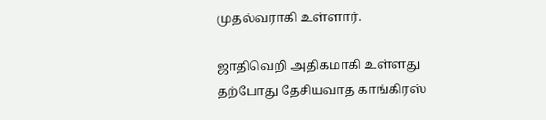முதல்வராகி உள்ளார்.

ஜாதிவெறி அதிகமாகி உள்ளது
தற்போது தேசியவாத காங்கிரஸ்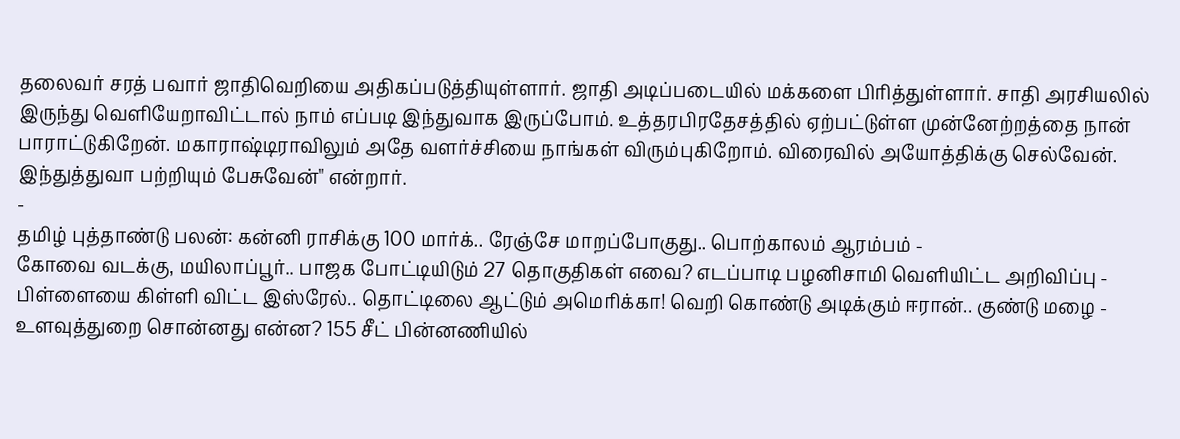தலைவர் சரத் பவார் ஜாதிவெறியை அதிகப்படுத்தியுள்ளார். ஜாதி அடிப்படையில் மக்களை பிரித்துள்ளார். சாதி அரசியலில் இருந்து வெளியேறாவிட்டால் நாம் எப்படி இந்துவாக இருப்போம். உத்தரபிரதேசத்தில் ஏற்பட்டுள்ள முன்னேற்றத்தை நான் பாராட்டுகிறேன். மகாராஷ்டிராவிலும் அதே வளர்ச்சியை நாங்கள் விரும்புகிறோம். விரைவில் அயோத்திக்கு செல்வேன். இந்துத்துவா பற்றியும் பேசுவேன்" என்றார்.
-
தமிழ் புத்தாண்டு பலன்: கன்னி ராசிக்கு 100 மார்க்.. ரேஞ்சே மாறப்போகுது.. பொற்காலம் ஆரம்பம் -
கோவை வடக்கு, மயிலாப்பூர்.. பாஜக போட்டியிடும் 27 தொகுதிகள் எவை? எடப்பாடி பழனிசாமி வெளியிட்ட அறிவிப்பு -
பிள்ளையை கிள்ளி விட்ட இஸ்ரேல்.. தொட்டிலை ஆட்டும் அமெரிக்கா! வெறி கொண்டு அடிக்கும் ஈரான்.. குண்டு மழை -
உளவுத்துறை சொன்னது என்ன? 155 சீட் பின்னணியில்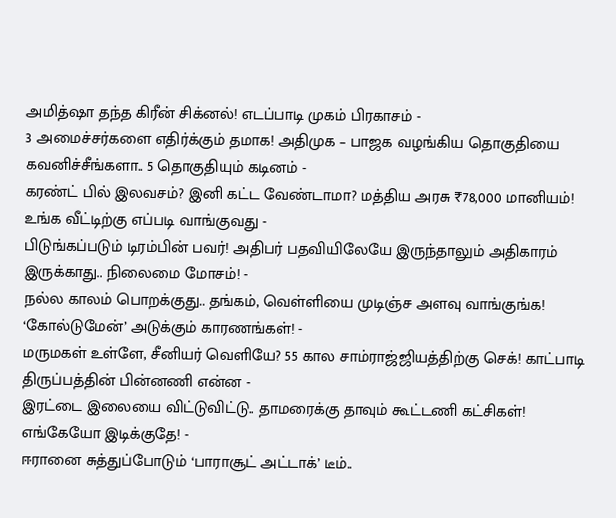அமித்ஷா தந்த கிரீன் சிக்னல்! எடப்பாடி முகம் பிரகாசம் -
3 அமைச்சர்களை எதிர்க்கும் தமாக! அதிமுக – பாஜக வழங்கிய தொகுதியை கவனிச்சீங்களா.. 5 தொகுதியும் கடினம் -
கரண்ட் பில் இலவசம்? இனி கட்ட வேண்டாமா? மத்திய அரசு ₹78,000 மானியம்! உங்க வீட்டிற்கு எப்படி வாங்குவது -
பிடுங்கப்படும் டிரம்பின் பவர்! அதிபர் பதவியிலேயே இருந்தாலும் அதிகாரம் இருக்காது.. நிலைமை மோசம்! -
நல்ல காலம் பொறக்குது.. தங்கம், வெள்ளியை முடிஞ்ச அளவு வாங்குங்க! ‘கோல்டுமேன்’ அடுக்கும் காரணங்கள்! -
மருமகள் உள்ளே, சீனியர் வெளியே? 55 கால சாம்ராஜ்ஜியத்திற்கு செக்! காட்பாடி திருப்பத்தின் பின்னணி என்ன -
இரட்டை இலையை விட்டுவிட்டு.. தாமரைக்கு தாவும் கூட்டணி கட்சிகள்! எங்கேயோ இடிக்குதே! -
ஈரானை சுத்துப்போடும் ‘பாராசூட் அட்டாக்’ டீம்..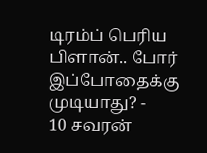டிரம்ப் பெரிய பிளான்.. போர் இப்போதைக்கு முடியாது? -
10 சவரன்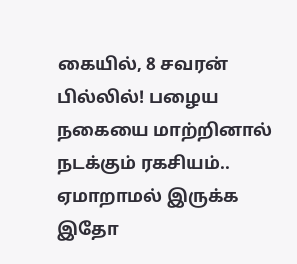கையில், 8 சவரன் பில்லில்! பழைய நகையை மாற்றினால் நடக்கும் ரகசியம்.. ஏமாறாமல் இருக்க இதோ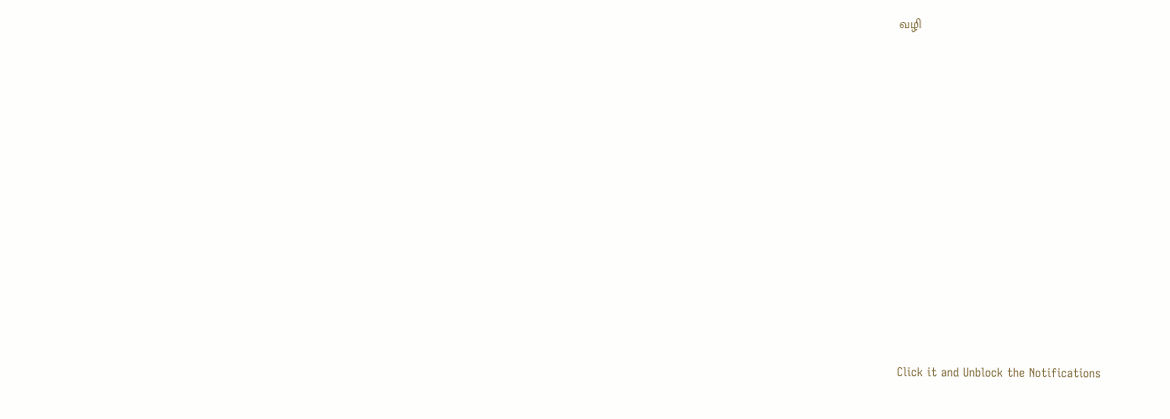வழி












Click it and Unblock the Notifications